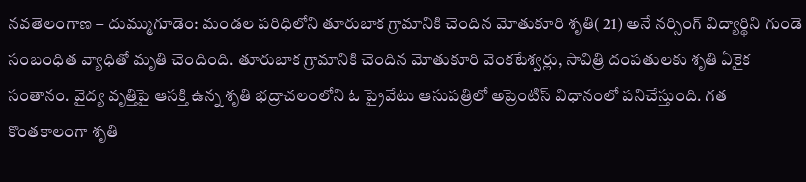నవతెలంగాణ – దుమ్ముగూడెం: మండల పరిధిలోని తూరుబాక గ్రామానికి చెందిన మోతుకూరి శృతి( 21) అనే నర్సింగ్ విద్యార్థిని గుండె సంబంధిత వ్యాధితో మృతి చెందింది. తూరుబాక గ్రామానికి చెందిన మోతుకూరి వెంకటేశ్వర్లు, సావిత్రి దంపతులకు శృతి ఏకైక సంతానం. వైద్య వృత్తిపై ఆసక్తి ఉన్న శృతి భద్రాచలంలోని ఓ ప్రైవేటు ఆసుపత్రిలో అప్రెంటిస్ విధానంలో పనిచేస్తుంది. గత కొంతకాలంగా శృతి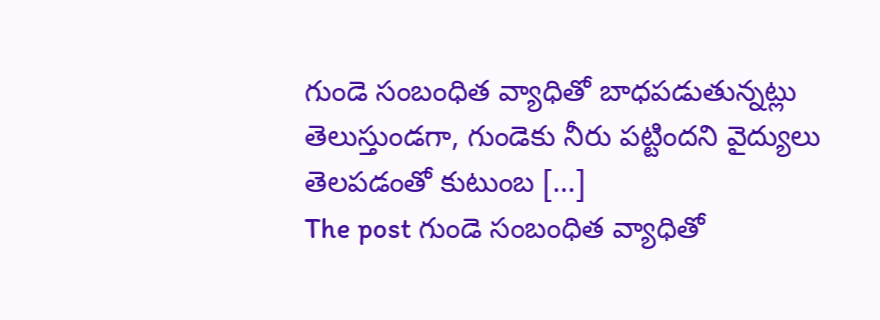గుండె సంబంధిత వ్యాధితో బాధపడుతున్నట్లు తెలుస్తుండగా, గుండెకు నీరు పట్టిందని వైద్యులు తెలపడంతో కుటుంబ […]
The post గుండె సంబంధిత వ్యాధితో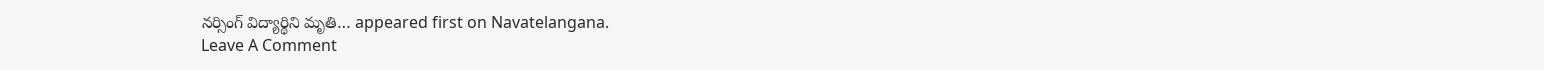నర్సింగ్ విద్యార్థిని మృతి… appeared first on Navatelangana.
Leave A Comment